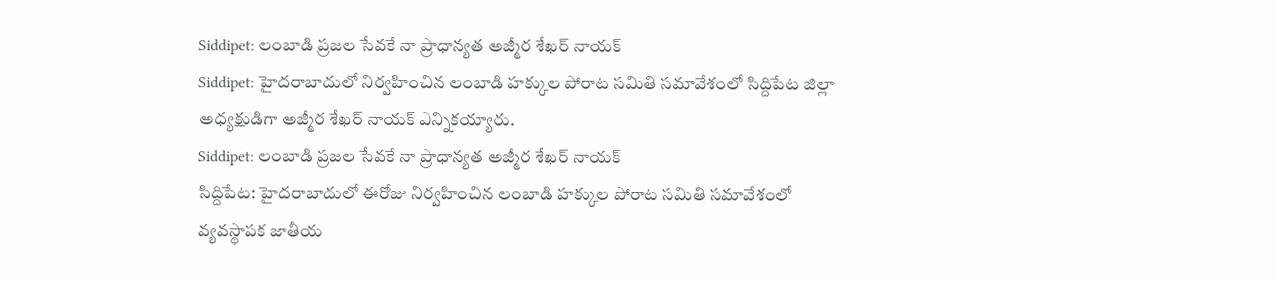Siddipet: లంబాడి ప్రజల సేవకే నా ప్రాధాన్యత అజ్మీర శేఖర్ నాయక్
Siddipet: హైదరాబాదులో నిర్వహించిన లంబాడి హక్కుల పోరాట సమితి సమావేశంలో సిద్దిపేట జిల్లా అధ్యక్షుడిగా అజ్మీర శేఖర్ నాయక్ ఎన్నికయ్యారు.
Siddipet: లంబాడి ప్రజల సేవకే నా ప్రాధాన్యత అజ్మీర శేఖర్ నాయక్
సిద్దిపేట: హైదరాబాదులో ఈరోజు నిర్వహించిన లంబాడి హక్కుల పోరాట సమితి సమావేశంలో వ్యవస్థాపక జాతీయ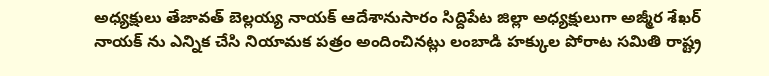అధ్యక్షులు తేజావత్ బెల్లయ్య నాయక్ ఆదేశానుసారం సిద్దిపేట జిల్లా అధ్యక్షులుగా అజ్మీర శేఖర్ నాయక్ ను ఎన్నిక చేసి నియామక పత్రం అందించినట్లు లంబాడి హక్కుల పోరాట సమితి రాష్ట్ర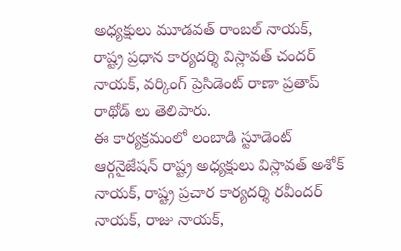అధ్యక్షులు మూడవత్ రాంబల్ నాయక్, రాష్ట్ర ప్రధాన కార్యదర్శి విస్లావత్ చందర్ నాయక్, వర్కింగ్ ప్రెసిడెంట్ రాణా ప్రతాప్ రాథోడ్ లు తెలిపారు.
ఈ కార్యక్రమంలో లంబాడి స్టూడెంట్ ఆర్గనైజేషన్ రాష్ట్ర అధ్యక్షులు విస్లావత్ అశోక్ నాయక్, రాష్ట్ర ప్రచార కార్యదర్శి రవీందర్ నాయక్, రాజు నాయక్,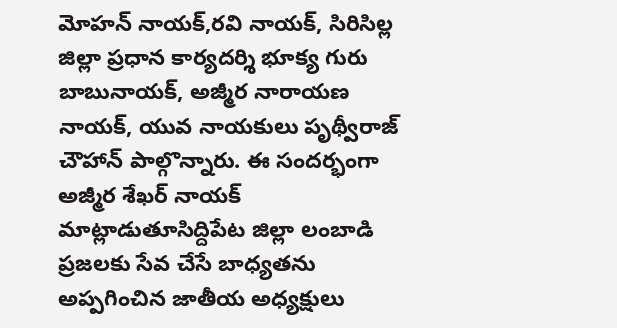మోహన్ నాయక్,రవి నాయక్, సిరిసిల్ల జిల్లా ప్రధాన కార్యదర్శి భూక్య గురు బాబునాయక్, అజ్మీర నారాయణ నాయక్, యువ నాయకులు పృథ్వీరాజ్ చౌహాన్ పాల్గొన్నారు. ఈ సందర్భంగా అజ్మీర శేఖర్ నాయక్ మాట్లాడుతూసిద్దిపేట జిల్లా లంబాడి ప్రజలకు సేవ చేసే బాధ్యతను అప్పగించిన జాతీయ అధ్యక్షులు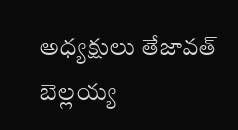అధ్యక్షులు తేజావత్ బెల్లయ్య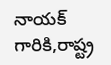నాయక్ గారికి,రాష్ట్ర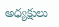అధ్యక్షులు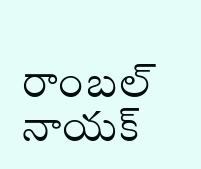రాంబల్ నాయక్